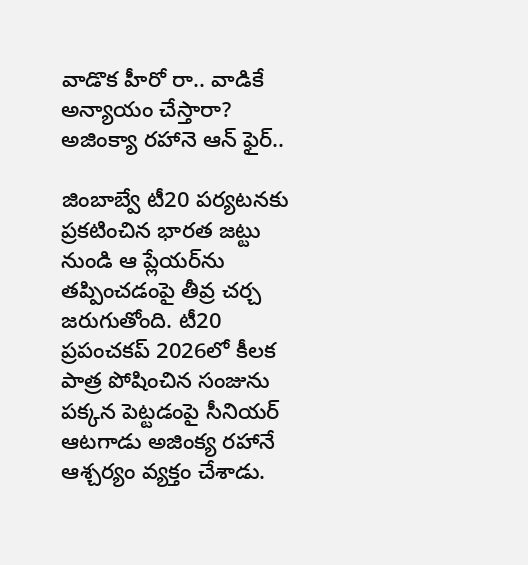వాడొక హీరో రా.. వాడికే అన్యాయం చేస్తారా? అజింక్యా రహానె ఆన్ ఫైర్..

జింబాబ్వే టీ20 పర్యటనకు ప్రకటించిన భారత జట్టు నుండి ఆ ప్లేయర్‌ను తప్పించడంపై తీవ్ర చర్చ జరుగుతోంది. టీ20 ప్రపంచకప్ 2026లో కీలక పాత్ర పోషించిన సంజును పక్కన పెట్టడంపై సీనియర్ ఆటగాడు అజింక్య రహానే ఆశ్చర్యం వ్యక్తం చేశాడు.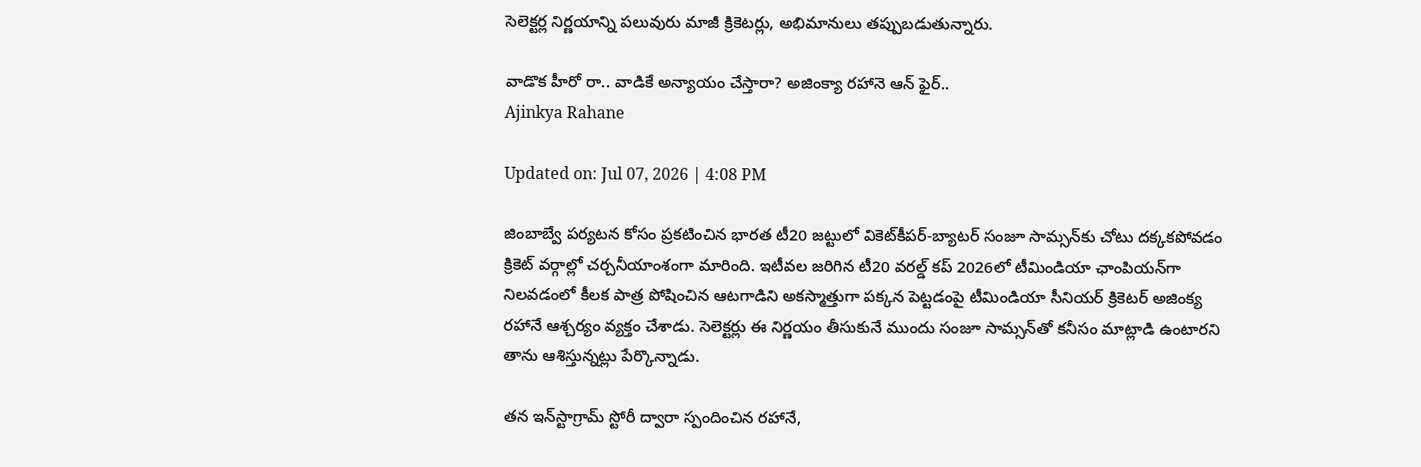సెలెక్టర్ల నిర్ణయాన్ని పలువురు మాజీ క్రికెటర్లు, అభిమానులు తప్పుబడుతున్నారు.

వాడొక హీరో రా.. వాడికే అన్యాయం చేస్తారా? అజింక్యా రహానె ఆన్ ఫైర్..
Ajinkya Rahane

Updated on: Jul 07, 2026 | 4:08 PM

జింబాబ్వే పర్యటన కోసం ప్రకటించిన భారత టీ20 జట్టులో వికెట్‌కీపర్-బ్యాటర్ సంజూ సామ్సన్‌కు చోటు దక్కకపోవడం క్రికెట్ వర్గాల్లో చర్చనీయాంశంగా మారింది. ఇటీవల జరిగిన టీ20 వరల్డ్ కప్ 2026లో టీమిండియా ఛాంపియన్‌గా నిలవడంలో కీలక పాత్ర పోషించిన ఆటగాడిని అకస్మాత్తుగా పక్కన పెట్టడంపై టీమిండియా సీనియర్ క్రికెటర్ అజింక్య రహానే ఆశ్చర్యం వ్యక్తం చేశాడు. సెలెక్టర్లు ఈ నిర్ణయం తీసుకునే ముందు సంజూ సామ్సన్‌తో కనీసం మాట్లాడి ఉంటారని తాను ఆశిస్తున్నట్లు పేర్కొన్నాడు.

తన ఇన్‌స్టాగ్రామ్ స్టోరీ ద్వారా స్పందించిన రహానే,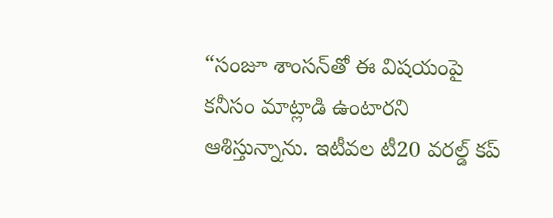“సంజూ శాంసన్‌తో ఈ విషయంపై కనీసం మాట్లాడి ఉంటారని ఆశిస్తున్నాను. ఇటీవల టీ20 వరల్డ్ కప్‌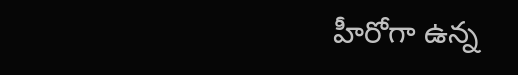హీరోగా ఉన్న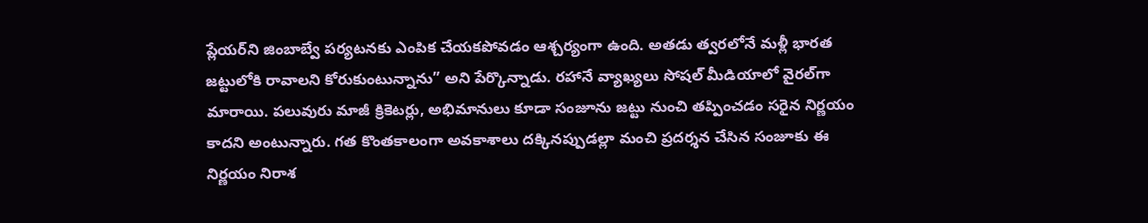ప్లేయర్‌ని జింబాబ్వే పర్యటనకు ఎంపిక చేయకపోవడం ఆశ్చర్యంగా ఉంది. అతడు త్వరలోనే మళ్లీ భారత జట్టులోకి రావాలని కోరుకుంటున్నాను” అని పేర్కొన్నాడు. రహానే వ్యాఖ్యలు సోషల్ మీడియాలో వైరల్‌గా మారాయి. పలువురు మాజీ క్రికెటర్లు, అభిమానులు కూడా సంజూను జట్టు నుంచి తప్పించడం సరైన నిర్ణయం కాదని అంటున్నారు. గత కొంతకాలంగా అవకాశాలు దక్కినప్పుడల్లా మంచి ప్రదర్శన చేసిన సంజూకు ఈ నిర్ణయం నిరాశ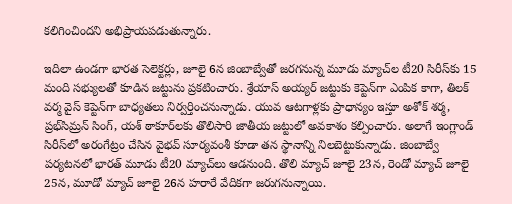కలిగించిందని అభిప్రాయపడుతున్నారు.

ఇదిలా ఉండగా భారత సెలెక్టర్లు, జూలై 6న జింబాబ్వేతో జరగనున్న మూడు మ్యాచ్‌ల టీ20 సిరీస్‌కు 15 మంది సభ్యులతో కూడిన జట్టును ప్రకటించారు. శ్రేయాస్ అయ్యర్ జట్టుకు కెప్టెన్‌గా ఎంపిక కాగా, తిలక్ వర్మ వైస్ కెప్టెన్‌గా బాధ్యతలు నిర్వర్తించనున్నాడు. యువ ఆటగాళ్లకు ప్రాధాన్యం ఇస్తూ అశోక్ శర్మ, ప్రభ్‌సిమ్రన్ సింగ్, యశ్ ఠాకూర్‌లకు తొలిసారి జాతీయ జట్టులో అవకాశం కల్పించారు. అలాగే ఇంగ్లాండ్ సిరీస్‌లో అరంగేట్రం చేసిన వైభవ్ సూర్యవంశీ కూడా తన స్థానాన్ని నిలబెట్టుకున్నాడు. జింబాబ్వే పర్యటనలో భారత్ మూడు టీ20 మ్యాచ్‌లు ఆడనుంది. తొలి మ్యాచ్ జూలై 23న, రెండో మ్యాచ్ జూలై 25న, మూడో మ్యాచ్ జూలై 26న హరారే వేదికగా జరుగనున్నాయి.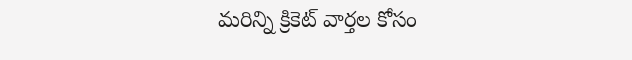మరిన్ని క్రికెట్ వార్తల కోసం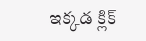ఇక్కడ క్లిక్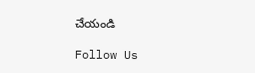చేయండి

Follow Us